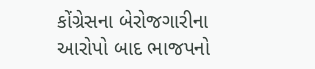કોંગ્રેસના બેરોજગારીના આરોપો બાદ ભાજપનો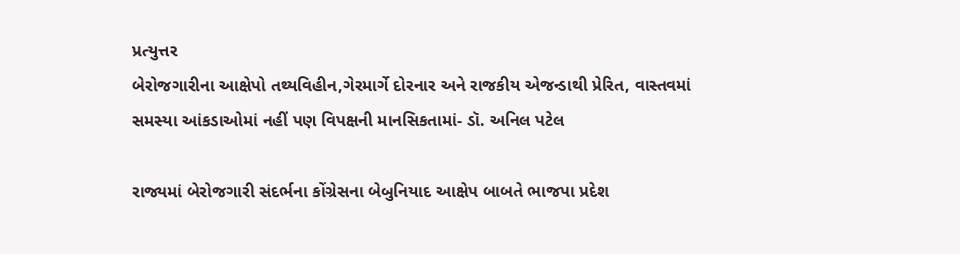પ્રત્યુત્તર
બેરોજગારીના આક્ષેપો તથ્યવિહીન,ગેરમાર્ગે દોરનાર અને રાજકીય એજન્ડાથી પ્રેરિત, વાસ્તવમાં સમસ્યા આંકડાઓમાં નહીં પણ વિપક્ષની માનસિકતામાં- ડૉ. અનિલ પટેલ

રાજ્યમાં બેરોજગારી સંદર્ભના કોંગ્રેસના બેબુનિયાદ આક્ષેપ બાબતે ભાજપા પ્રદેશ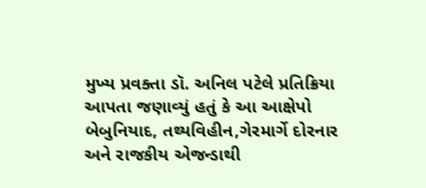મુખ્ય પ્રવક્તા ડૉ. અનિલ પટેલે પ્રતિક્રિયા આપતા જણાવ્યું હતું કે આ આક્ષેપો બેબુનિયાદ, તથ્યવિહીન,ગેરમાર્ગે દોરનાર અને રાજકીય એજન્ડાથી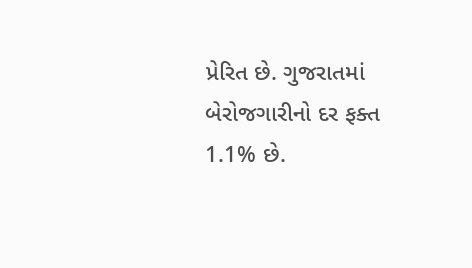પ્રેરિત છે. ગુજરાતમાં બેરોજગારીનો દર ફક્ત 1.1% છે.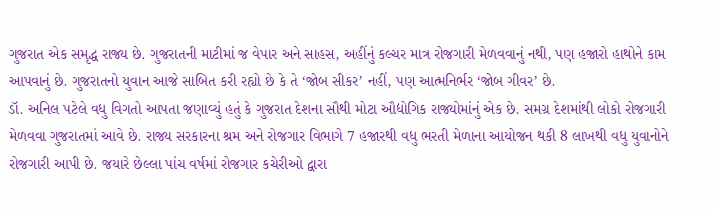ગુજરાત એક સમૃદ્ધ રાજ્ય છે. ગુજરાતની માટીમાં જ વેપાર અને સાહસ, અહીંનું કલ્ચર માત્ર રોજગારી મેળવવાનું નથી, પણ હજારો હાથોને કામ આપવાનું છે. ગુજરાતનો યુવાન આજે સાબિત કરી રહ્યો છે કે તે ‘જોબ સીકર’ નહીં, પણ આત્મનિર્ભર ‘જોબ ગીવર’ છે.
ડૉ. અનિલ પટેલે વધુ વિગતો આપતા જણાવ્યું હતું કે ગુજરાત દેશના સૌથી મોટા ઔદ્યોગિક રાજ્યોમાંનું એક છે. સમગ્ર દેશમાંથી લોકો રોજગારી મેળવવા ગુજરાતમાં આવે છે. રાજ્ય સરકારના શ્રમ અને રોજગાર વિભાગે 7 હજારથી વધુ ભરતી મેળાના આયોજન થકી 8 લાખથી વધુ યુવાનોને રોજગારી આપી છે. જયારે છેલ્લા પાંચ વર્ષમાં રોજગાર કચેરીઓ દ્વારા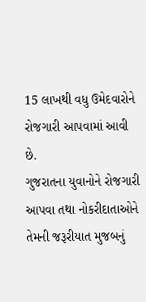15 લાખથી વધુ ઉમેદવારોને રોજગારી આપવામાં આવી છે.
ગુજરાતના યુવાનોને રોજગારી આપવા તથા નોકરીદાતાઓને તેમની જરૂરીયાત મુજબનું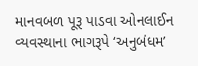માનવબળ પૂરૂ પાડવા ઓનલાઈન વ્યવસ્થાના ભાગરૂપે ‘અનુબંધમ’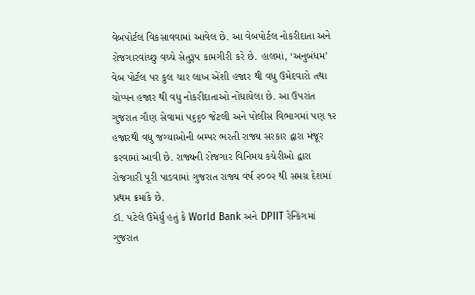વેબપોર્ટલ વિકસાવવામાં આવેલ છે. આ વેબપોર્ટલ નોકરીદાતા અને રોજગારવાંચ્છુ વચ્ચે સેતુરૂપ કામગીરી કરે છે. હાલમાં, ‘અનુબંધમ’ વેબ પોર્ટલ પર કુલ ચાર લાખ એંશી હજાર થી વધુ ઉમેદવારો તથા ચોપ્પન હજાર થી વધુ નોકરીદાતાઓ નોંધાયેલા છે. આ ઉપરાંત ગુજરાત ગૌણ સેવામાં ૫૬૬૦ જેટલી અને પોલીસ વિભાગમાં પણ ૧૨ હજારથી વધુ જગ્યાઓની બમ્પર ભરતી રાજ્ય સરકાર દ્વારા મંજૂર કરવામાં આવી છે. રાજ્યની રોજગાર વિનિમય કચેરીઓ દ્વારા રોજગારી પૂરી પાડવામાં ગુજરાત રાજ્ય વર્ષ ૨૦૦૨ થી સમગ્ર દેશમાં પ્રથમ ક્રમાંકે છે.
ડૉ. પટેલે ઉમેર્યું હતું કે World Bank અને DPIIT રેન્કિંગમાં ગુજરાત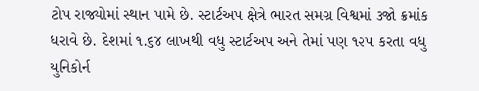ટોપ રાજ્યોમાં સ્થાન પામે છે. સ્ટાર્ટઅપ ક્ષેત્રે ભારત સમગ્ર વિશ્વમાં ૩જો ક્રમાંક ધરાવે છે. દેશમાં ૧.૬૪ લાખથી વધુ સ્ટાર્ટઅપ અને તેમાં પણ ૧૨૫ કરતા વધુ યુનિકોર્ન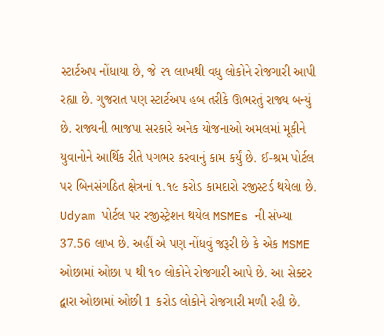સ્ટાર્ટઅપ નોંધાયા છે, જે ૨૧ લાખથી વધુ લોકોને રોજગારી આપી રહ્યા છે. ગુજરાત પણ સ્ટાર્ટઅપ હબ તરીકે ઊભરતું રાજ્ય બન્યું છે. રાજ્યની ભાજપા સરકારે અનેક યોજનાઓ અમલમાં મૂકીને યુવાનોને આર્થિક રીતે પગભર કરવાનું કામ કર્યું છે. ઈ-શ્રમ પોર્ટલ પર બિનસંગઠિત ક્ષેત્રનાં ૧.૧૯ કરોડ કામદારો રજીસ્ટર્ડ થયેલા છે. Udyam પોર્ટલ પર રજીસ્ટ્રેશન થયેલ MSMEs ની સંખ્યા 37.56 લાખ છે. અહીં એ પણ નોંધવું જરૂરી છે કે એક MSME ઓછામાં ઓછા ૫ થી ૧૦ લોકોને રોજગારી આપે છે. આ સેક્ટર દ્વારા ઓછામાં ઓછી 1 કરોડ લોકોને રોજગારી મળી રહી છે.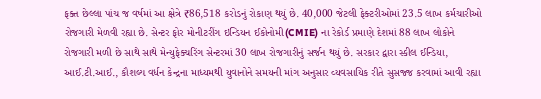ફક્ત છેલ્લા પાંચ જ વર્ષમાં આ ક્ષેત્રે ₹86,518 કરોડનું રોકાણ થયું છે. 40,000 જેટલી ફેક્ટરીઓમાં 23.5 લાખ કર્મચારીઓ રોજગારી મેળવી રહ્યા છે. સેન્ટર ફોર મોનીટરીંગ ઇન્ડિયન ઈકોનોમી(CMIE) ના રેકોર્ડ પ્રમાણે દેશમાં 88 લાખ લોકોને રોજગારી મળી છે સાથે સાથે મેન્યુફેક્ચરિંગ સેન્ટરમાં 30 લાખ રોજગારીનું સર્જન થયું છે. સરકાર દ્વારા સ્કીલ ઈન્ડિયા, આઈ.ટી.આઈ., કૌશલ્ય વર્ધન કેન્દ્રના માધ્યમથી યુવાનોને સમયની માંગ અનુસાર વ્યવસાયિક રીતે સુસજ્જ કરવામાં આવી રહ્યા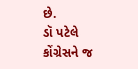છે.
ડૉ પટેલે કોંગ્રેસને જ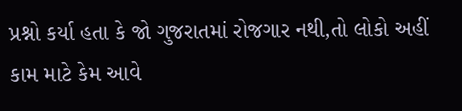પ્રશ્નો કર્યા હતા કે જો ગુજરાતમાં રોજગાર નથી,તો લોકો અહીં કામ માટે કેમ આવે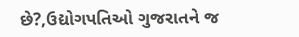છે?,ઉદ્યોગપતિઓ ગુજરાતને જ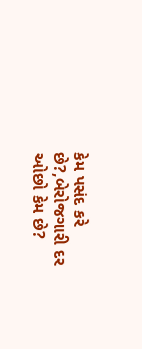કેમ પસંદ કરે છે?,બેરોજગારી દર ઓછો કેમ છે?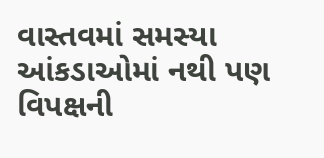વાસ્તવમાં સમસ્યા આંકડાઓમાં નથી પણ વિપક્ષની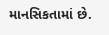માનસિકતામાં છે.